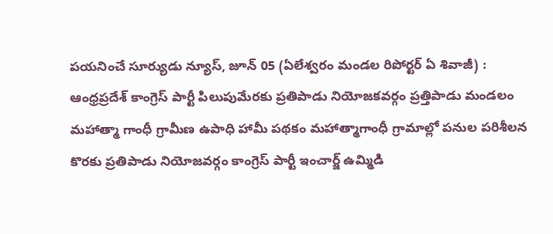పయనించే సూర్యుడు న్యూస్, జూన్ 05 (ఏలేశ్వరం మండల రిపోర్టర్ ఏ శివాజీ) : ఆంధ్రప్రదేశ్ కాంగ్రెస్ పార్టీ పిలుపుమేరకు ప్రతిపాడు నియోజకవర్గం ప్రత్తిపాడు మండలం మహాత్మా గాంధీ గ్రామీణ ఉపాధి హామీ పథకం మహాత్మాగాంధీ గ్రామాల్లో పనుల పరిశీలన కొరకు ప్రతిపాడు నియోజవర్గం కాంగ్రెస్ పార్టీ ఇంచార్జ్ ఉమ్మిడి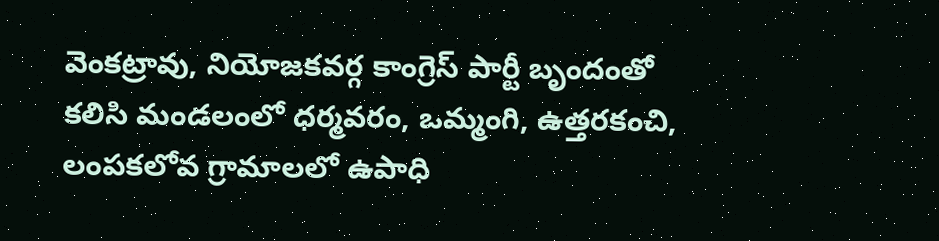వెంకట్రావు, నియోజకవర్గ కాంగ్రెస్ పార్టీ బృందంతో కలిసి మండలంలో ధర్మవరం, ఒమ్మంగి, ఉత్తరకంచి, లంపకలోవ గ్రామాలలో ఉపాధి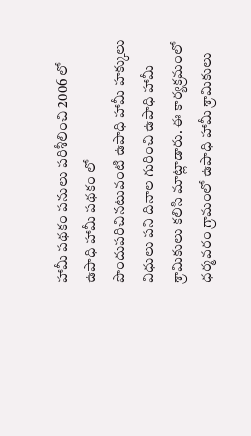హామీ పథకం పనులు పరిశీలించి 2006 లో ఉపాధి హామీ పథకం లో పొందుపరిచినటువంటి ఉపాధి హామీ హక్కులు విధులు పని దినాల గురించి ఉపాధి హామీ శ్రామికులు కలిసి మాట్లాడారు. ఈ కార్యక్రమంలో ధర్మవరం గ్రామంలో ఉపాధి హామీ శ్రామికులు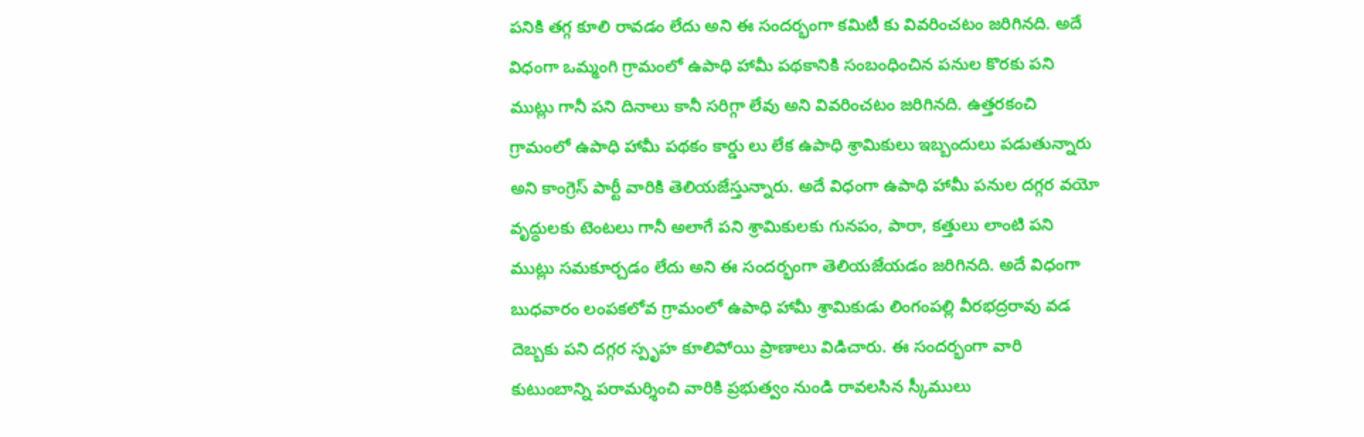పనికి తగ్గ కూలి రావడం లేదు అని ఈ సందర్భంగా కమిటీ కు వివరించటం జరిగినది. అదే విధంగా ఒమ్మంగి గ్రామంలో ఉపాధి హామీ పథకానికి సంబంధించిన పనుల కొరకు పని ముట్లు గానీ పని దినాలు కానీ సరిగ్గా లేవు అని వివరించటం జరిగినది. ఉత్తరకంచి గ్రామంలో ఉపాధి హామీ పథకం కార్డు లు లేక ఉపాధి శ్రామికులు ఇబ్బందులు పడుతున్నారు అని కాంగ్రెస్ పార్టీ వారికి తెలియజేస్తున్నారు. అదే విధంగా ఉపాధి హామీ పనుల దగ్గర వయో వృద్ధులకు టెంటలు గానీ అలాగే పని శ్రామికులకు గునపం, పారా, కత్తులు లాంటి పని ముట్లు సమకూర్చడం లేదు అని ఈ సందర్భంగా తెలియజేయడం జరిగినది. అదే విధంగా బుధవారం లంపకలోవ గ్రామంలో ఉపాధి హామీ శ్రామికుడు లింగంపల్లి వీరభద్రరావు వడ దెబ్బకు పని దగ్గర స్పృహ కూలిపోయి ప్రాణాలు విడిచారు. ఈ సందర్భంగా వారి కుటుంబాన్ని పరామర్శించి వారికి ప్రభుత్వం నుండి రావలసిన స్కీములు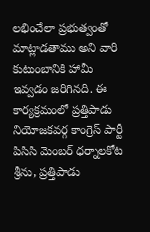లభించేలా ప్రభుత్వంతో మాట్లాడతాము అని వారి కుటుంబానికి హామీ ఇవ్వడం జరిగినది. ఈ కార్యక్రమంలో ప్రత్తిపాడు నియోజకవర్గ కాంగ్రెస్ పార్టీ పిసిసి మెంబర్ ధర్నాలకోట శ్రీను, ప్రత్తిపాడు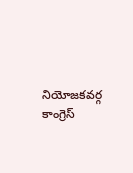నియోజకవర్గ కాంగ్రెస్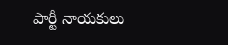పార్టీ నాయకులు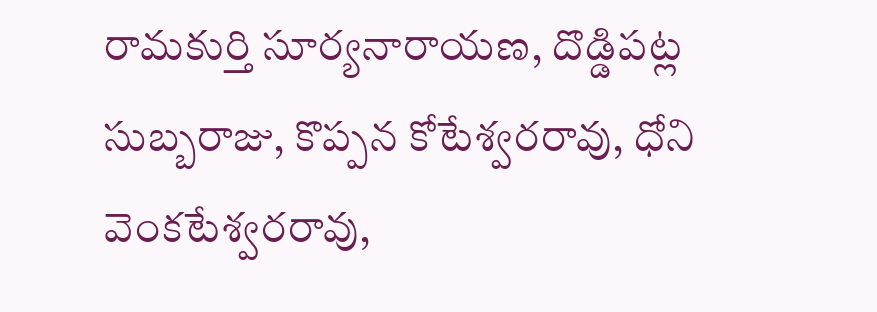రామకుర్తి సూర్యనారాయణ, దొడ్డిపట్ల సుబ్బరాజు, కొప్పన కోటేశ్వరరావు, ధోని వెంకటేశ్వరరావు,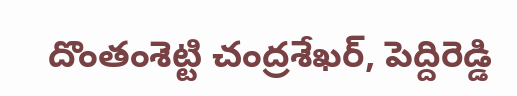దొంతంశెట్టి చంద్రశేఖర్, పెద్దిరెడ్డి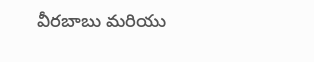వీరబాబు మరియు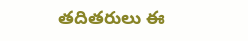తదితరులు ఈ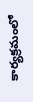కార్యక్రమంలో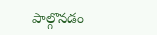పాల్గొనడం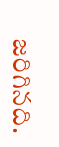జరిగినది.